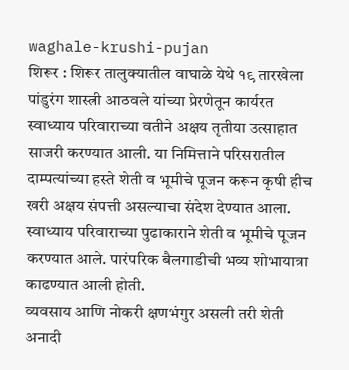waghale-krushi-pujan
शिरूर : शिरूर तालुक्यातील वाघाळे येथे १९ तारखेला पांडुरंग शास्त्री आठवले यांच्या प्रेरणेतून कार्यरत स्वाध्याय परिवाराच्या वतीने अक्षय तृतीया उत्साहात साजरी करण्यात आली. या निमित्ताने परिसरातील दाम्पत्यांच्या हस्ते शेती व भूमीचे पूजन करून कृषी हीच खरी अक्षय संपत्ती असल्याचा संदेश देण्यात आला. स्वाध्याय परिवाराच्या पुढाकाराने शेती व भूमीचे पूजन करण्यात आले. पारंपरिक बैलगाडीची भव्य शोभायात्रा काढण्यात आली होती.
व्यवसाय आणि नोकरी क्षणभंगुर असली तरी शेती अनादी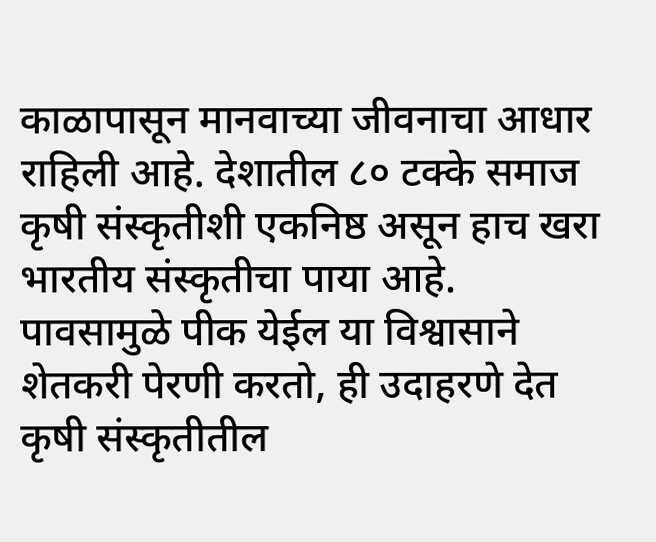काळापासून मानवाच्या जीवनाचा आधार राहिली आहे. देशातील ८० टक्के समाज कृषी संस्कृतीशी एकनिष्ठ असून हाच खरा भारतीय संस्कृतीचा पाया आहे. पावसामुळे पीक येईल या विश्वासाने शेतकरी पेरणी करतो, ही उदाहरणे देत कृषी संस्कृतीतील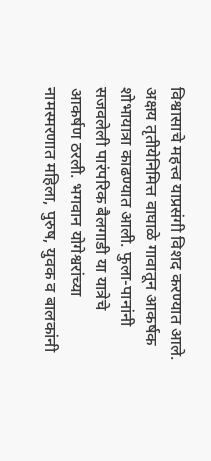विश्वासाचे महत्त्व याप्रसंगी विशद करण्यात आले.
अक्षय तृतीयेनिमित्त वाघाळे गावातून आकर्षक शोभायात्रा काढण्यात आली. फुला-पानांनी सजवलेली पारंपरिक बैलगाडी या यात्रेचे आकर्षण ठरली. भगवान योगेश्वरांच्या नामस्मरणात महिला, पुरुष, युवक व बालकांनी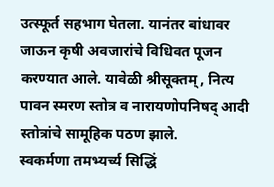उत्स्फूर्त सहभाग घेतला. यानंतर बांधावर जाऊन कृषी अवजारांचे विधिवत पूजन करण्यात आले. यावेळी श्रीसूक्तम्, नित्य पावन स्मरण स्तोत्र व नारायणोपनिषद् आदी स्तोत्रांचे सामूहिक पठण झाले.
स्वकर्मणा तमभ्यर्च्य सिद्धिं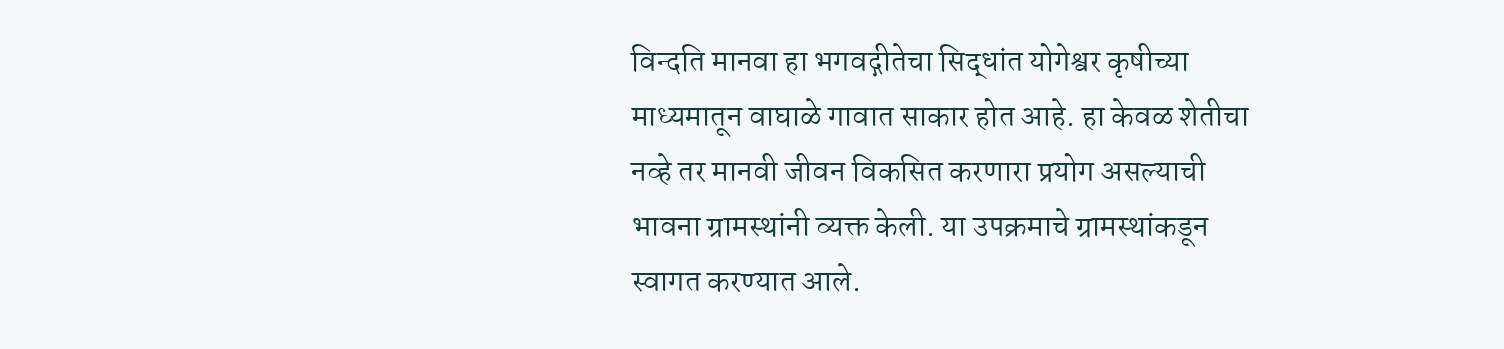विन्दति मानवा हा भगवद्गीतेचा सिद्धांत योगेश्वर कृषीच्या माध्यमातून वाघाळे गावात साकार होत आहे. हा केवळ शेतीचा नव्हे तर मानवी जीवन विकसित करणारा प्रयोग असल्याची भावना ग्रामस्थांनी व्यक्त केली. या उपक्रमाचे ग्रामस्थांकडून स्वागत करण्यात आले.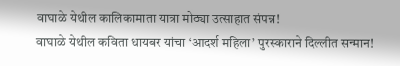वाघाळे येथील कालिकामाता यात्रा मोठ्या उत्साहात संपन्न!
वाघाळे येथील कविता धायबर यांचा ‘आदर्श महिला’ पुरस्काराने दिल्लीत सन्मान!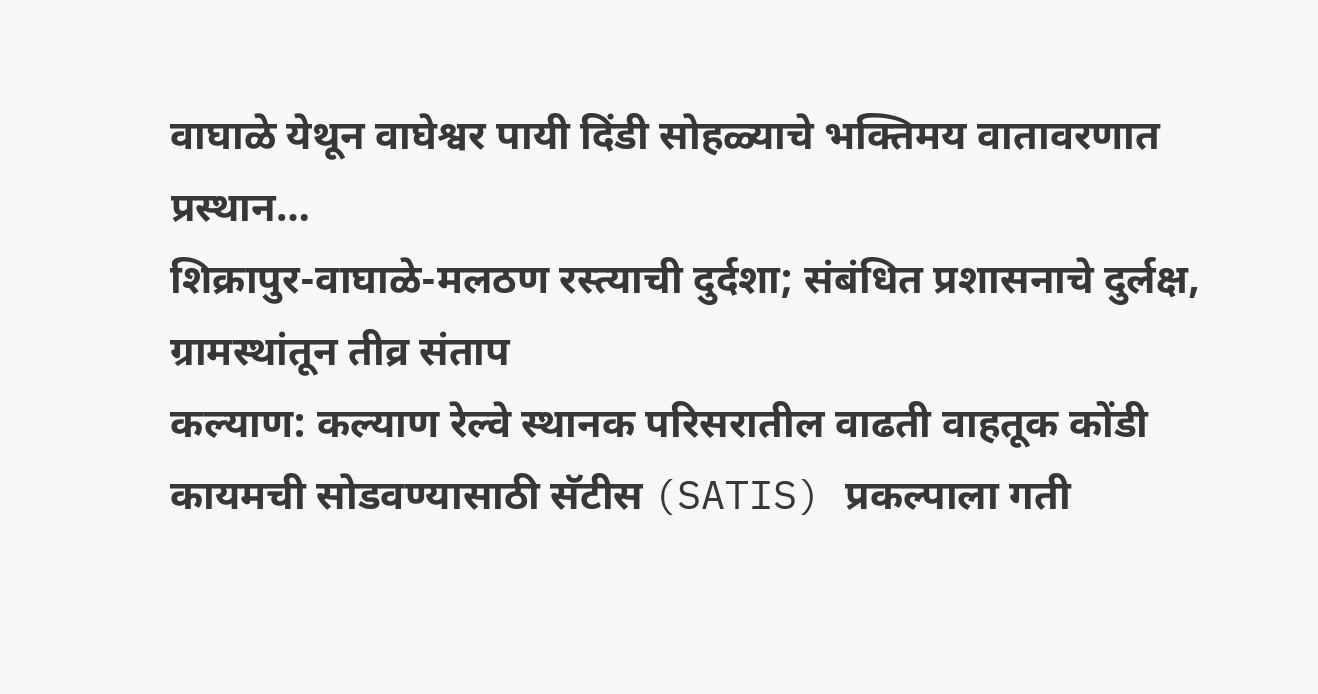वाघाळे येथून वाघेश्वर पायी दिंडी सोहळ्याचे भक्तिमय वातावरणात प्रस्थान…
शिक्रापुर-वाघाळे-मलठण रस्त्याची दुर्दशा; संबंधित प्रशासनाचे दुर्लक्ष, ग्रामस्थांतून तीव्र संताप
कल्याण: कल्याण रेल्वे स्थानक परिसरातील वाढती वाहतूक कोंडी कायमची सोडवण्यासाठी सॅटीस (SATIS) प्रकल्पाला गती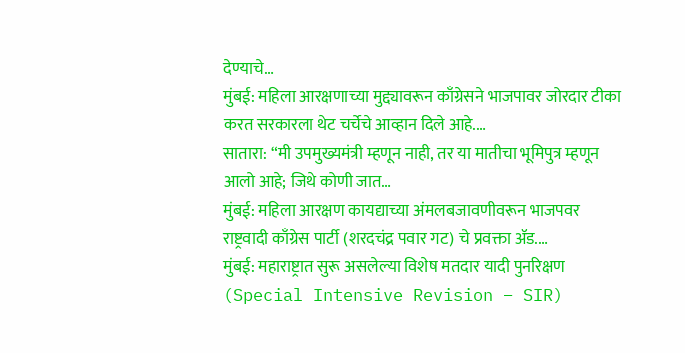देण्याचे…
मुंबई: महिला आरक्षणाच्या मुद्द्यावरून काँग्रेसने भाजपावर जोरदार टीका करत सरकारला थेट चर्चेचे आव्हान दिले आहे.…
सातारा: “मी उपमुख्यमंत्री म्हणून नाही, तर या मातीचा भूमिपुत्र म्हणून आलो आहे; जिथे कोणी जात…
मुंबई: महिला आरक्षण कायद्याच्या अंमलबजावणीवरून भाजपवर राष्ट्रवादी काँग्रेस पार्टी (शरदचंद्र पवार गट) चे प्रवक्ता ॲड.…
मुंबई: महाराष्ट्रात सुरू असलेल्या विशेष मतदार यादी पुनरिक्षण (Special Intensive Revision – SIR)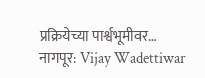प्रक्रियेच्या पार्श्वभूमीवर…
नागपूर: Vijay Wadettiwar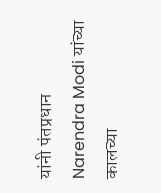यांनी पंतप्रधान Narendra Modi यांच्या कालच्या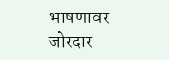भाषणावर जोरदार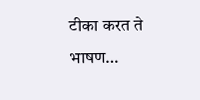टीका करत ते भाषण…